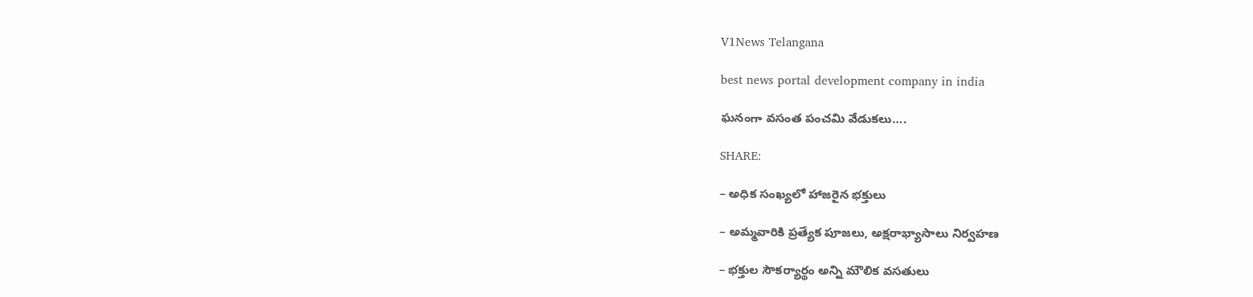V1News Telangana

best news portal development company in india

ఘనంగా వసంత పంచమి వేడుకలు….

SHARE:

– అధిక సంఖ్యలో హాజరైన భక్తులు

– అమ్మవారికి ప్రత్యేక పూజలు, అక్షరాభ్యాసాలు నిర్వహణ

– భక్తుల సౌకర్యార్థం అన్ని మౌలిక వసతులు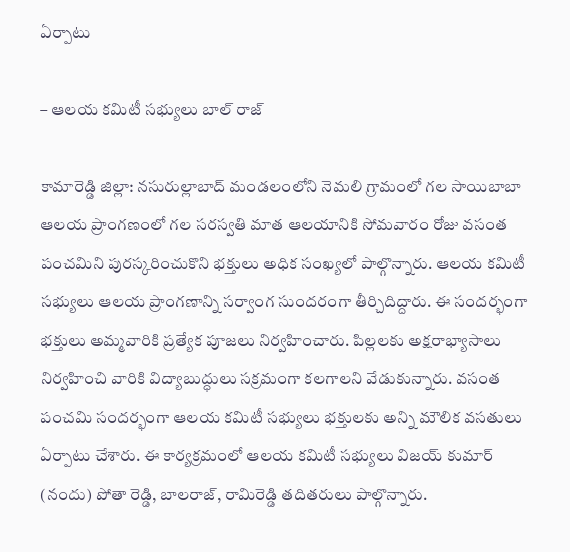ఏర్పాటు

– ఆలయ కమిటీ సభ్యులు బాల్ రాజ్

కామారెడ్డి జిల్లా: నసురుల్లాబాద్ మండలంలోని నెమలి గ్రామంలో గల సాయిబాబా ఆలయ ప్రాంగణంలో గల సరస్వతి మాత ఆలయానికి సోమవారం రోజు వసంత పంచమిని పురస్కరించుకొని భక్తులు అధిక సంఖ్యలో పాల్గొన్నారు. ఆలయ కమిటీ సభ్యులు ఆలయ ప్రాంగణాన్ని సర్వాంగ సుందరంగా తీర్చిదిద్దారు. ఈ సందర్భంగా భక్తులు అమ్మవారికి ప్రత్యేక పూజలు నిర్వహించారు. పిల్లలకు అక్షరాభ్యాసాలు నిర్వహించి వారికి విద్యాబుద్ధులు సక్రమంగా కలగాలని వేడుకున్నారు. వసంత పంచమి సందర్భంగా ఆలయ కమిటీ సభ్యులు భక్తులకు అన్ని మౌలిక వసతులు ఏర్పాటు చేశారు. ఈ కార్యక్రమంలో ఆలయ కమిటీ సభ్యులు విజయ్ కుమార్ (నందు) పోతా రెడ్డి, బాలరాజ్, రామిరెడ్డి తదితరులు పాల్గొన్నారు.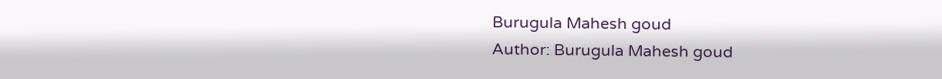Burugula Mahesh goud
Author: Burugula Mahesh goud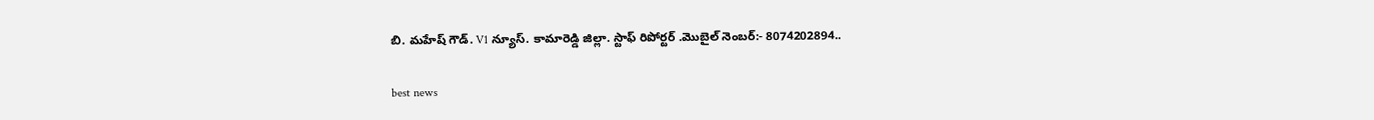బి. మహేష్ గౌడ్. V1 న్యూస్. కామారెడ్డి జిల్లా. స్టాఫ్ రిపోర్టర్ .మొబైల్ నెంబర్:- 8074202894..

best news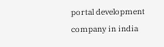portal development company in india